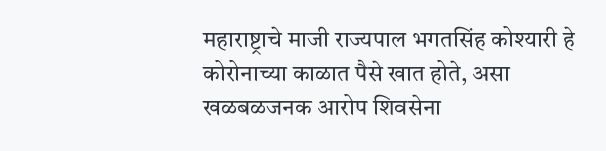महाराष्ट्राचे माजी राज्यपाल भगतसिंह कोश्यारी हे कोरोनाच्या काळात पैसे खात होते, असा खळबळजनक आरोप शिवसेना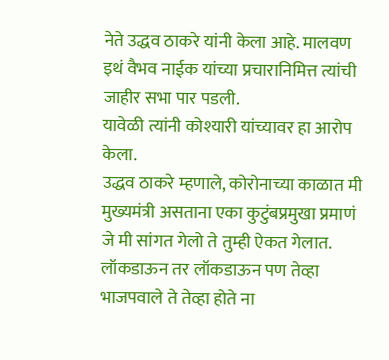नेते उद्धव ठाकरे यांनी केला आहे. मालवण इथं वैभव नाईक यांच्या प्रचारानिमित्त त्यांची जाहीर सभा पार पडली.
यावेळी त्यांनी कोश्यारी यांच्यावर हा आरोप केला.
उद्धव ठाकरे म्हणाले, कोरोनाच्या काळात मी मुख्यमंत्री असताना एका कुटुंबप्रमुखा प्रमाणं जे मी सांगत गेलो ते तुम्ही ऐकत गेलात. लॉकडाऊन तर लॉकडाऊन पण तेव्हा भाजपवाले ते तेव्हा होते ना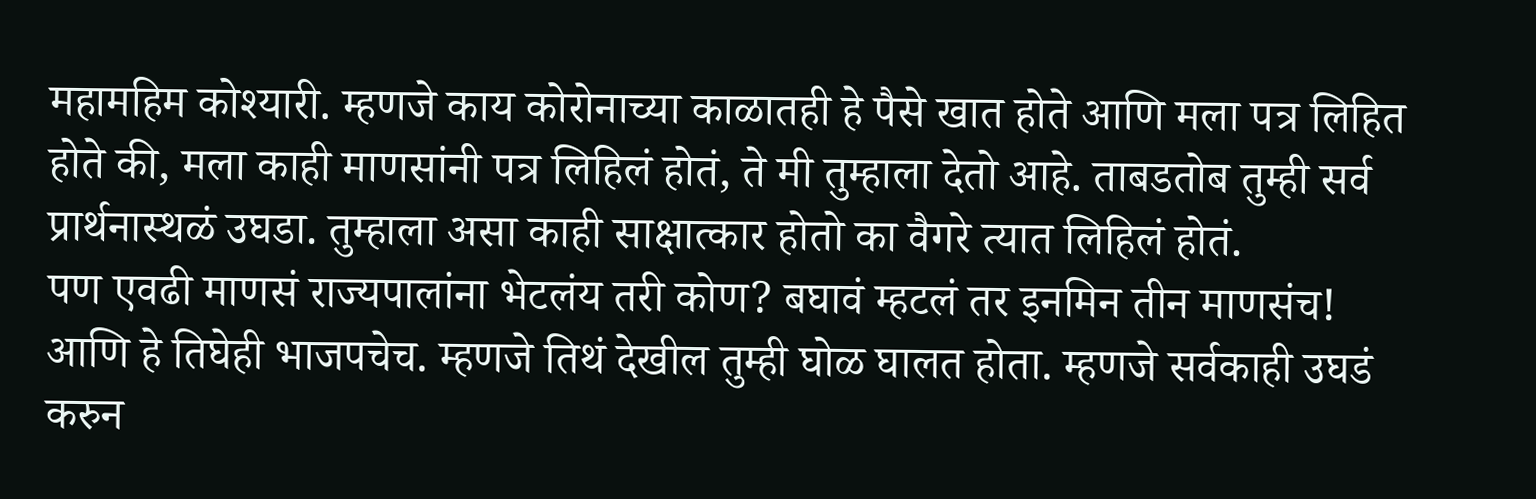महामहिम कोश्यारी. म्हणजे काय कोरोनाच्या काळातही हे पैसे खात होते आणि मला पत्र लिहित होते की, मला काही माणसांनी पत्र लिहिलं होतं, ते मी तुम्हाला देतो आहे. ताबडतोब तुम्ही सर्व प्रार्थनास्थळं उघडा. तुम्हाला असा काही साक्षात्कार होतो का वैगरे त्यात लिहिलं होतं.
पण एवढी माणसं राज्यपालांना भेटलंय तरी कोण? बघावं म्हटलं तर इनमिन तीन माणसंच! आणि हे तिघेही भाजपचेच. म्हणजे तिथं देखील तुम्ही घोळ घालत होता. म्हणजे सर्वकाही उघडं करुन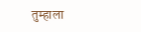तुम्हाला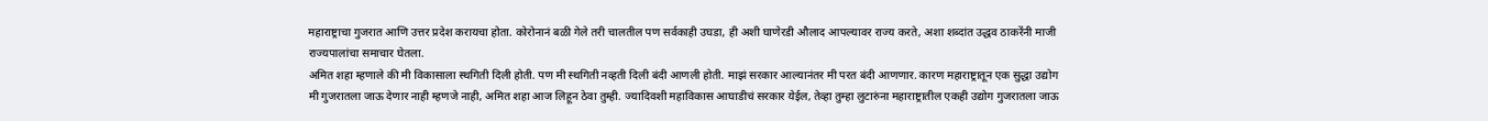महाराष्ट्राचा गुजरात आणि उत्तर प्रदेश करायचा होता. कोरोनानं बळी गेले तरी चालतील पण सर्वकाही उघडा, ही अशी घाणेरडी औलाद आपल्यावर राज्य करते, अशा शब्दांत उद्धव ठाकरेंनी माजी राज्यपालांचा समाचार घेतला.
अमित शहा म्हणाले की मी विकासाला स्थगिती दिली होती. पण मी स्थगिती नव्हती दिली बंदी आणली होती. माझं सरकार आल्यानंतर मी परत बंदी आणणार. कारण महाराष्ट्रातून एक सुद्धा उद्योग मी गुजरातला जाऊ देणार नाही म्हणजे नाही, अमित शहा आज लिहून ठेवा तुम्ही. ज्यादिवशी महाविकास आघाडीचं सरकार येईल, तेव्हा तुम्हा लुटारुंना महाराष्ट्रातील एकही उद्योग गुजरातला जाऊ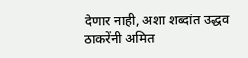देणार नाही, अशा शब्दांत उद्धव ठाकरेंनी अमित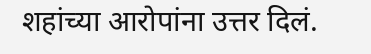शहांच्या आरोपांना उत्तर दिलं.